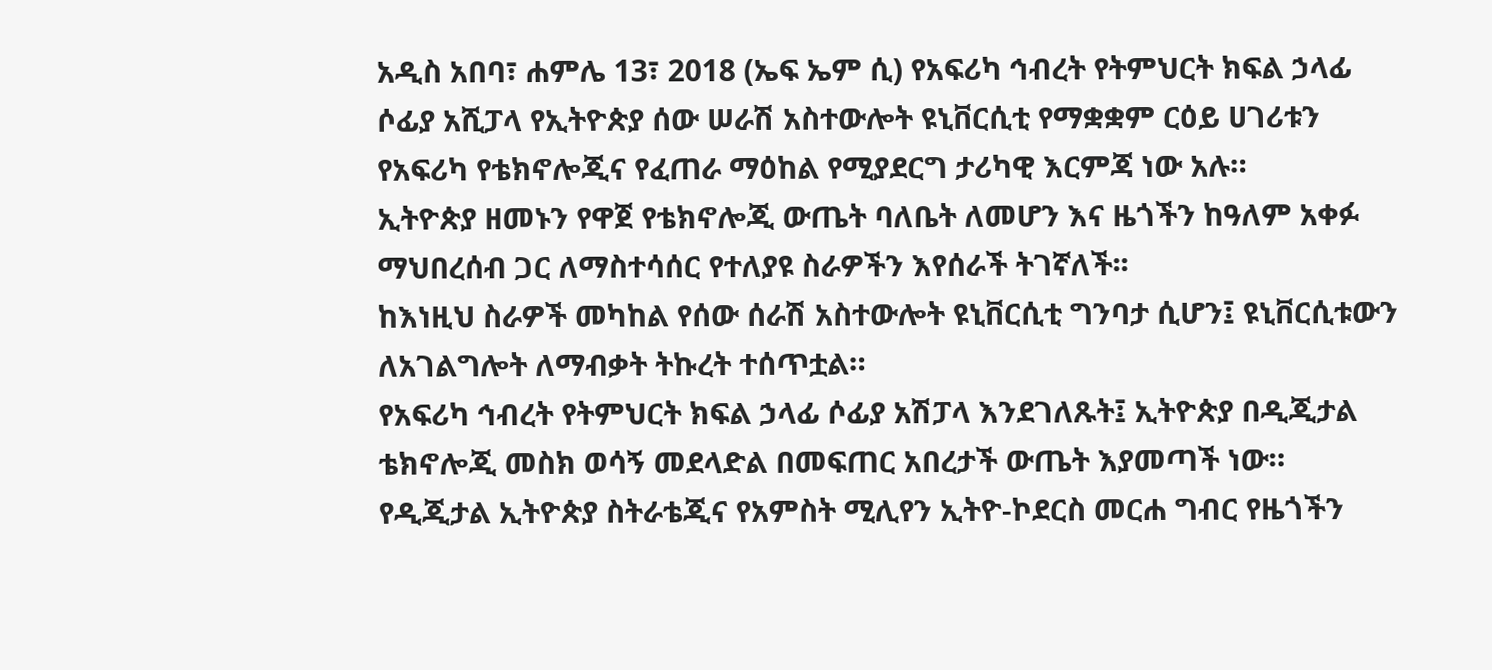አዲስ አበባ፣ ሐምሌ 13፣ 2018 (ኤፍ ኤም ሲ) የአፍሪካ ኅብረት የትምህርት ክፍል ኃላፊ ሶፊያ አሺፓላ የኢትዮጵያ ሰው ሠራሽ አስተውሎት ዩኒቨርሲቲ የማቋቋም ርዕይ ሀገሪቱን የአፍሪካ የቴክኖሎጂና የፈጠራ ማዕከል የሚያደርግ ታሪካዊ እርምጃ ነው አሉ።
ኢትዮጵያ ዘመኑን የዋጀ የቴክኖሎጂ ውጤት ባለቤት ለመሆን እና ዜጎችን ከዓለም አቀፉ ማህበረሰብ ጋር ለማስተሳሰር የተለያዩ ስራዎችን እየሰራች ትገኛለች፡፡
ከእነዚህ ስራዎች መካከል የሰው ሰራሽ አስተውሎት ዩኒቨርሲቲ ግንባታ ሲሆን፤ ዩኒቨርሲቱውን ለአገልግሎት ለማብቃት ትኩረት ተሰጥቷል።
የአፍሪካ ኅብረት የትምህርት ክፍል ኃላፊ ሶፊያ አሽፓላ እንደገለጹት፤ ኢትዮጵያ በዲጂታል ቴክኖሎጂ መስክ ወሳኝ መደላድል በመፍጠር አበረታች ውጤት እያመጣች ነው።
የዲጂታል ኢትዮጵያ ስትራቴጂና የአምስት ሚሊየን ኢትዮ-ኮደርስ መርሐ ግብር የዜጎችን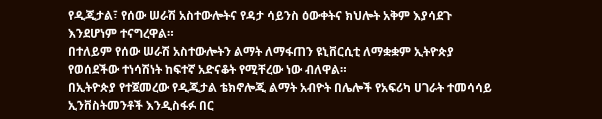የዲጂታል፣ የሰው ሠራሽ አስተውሎትና የዳታ ሳይንስ ዕውቀትና ክህሎት አቅም እያሳደጉ እንደሆነም ተናግረዋል።
በተለይም የሰው ሠራሽ አስተውሎትን ልማት ለማፋጠን ዩኒቨርሲቲ ለማቋቋም ኢትዮጵያ የወሰደችው ተነሳሽነት ከፍተኛ አድናቆት የሚቸረው ነው ብለዋል።
በኢትዮጵያ የተጀመረው የዲጂታል ቴክኖሎጂ ልማት አብዮት በሌሎች የአፍሪካ ሀገራት ተመሳሳይ ኢንቨስትመንቶች እንዲስፋፉ በር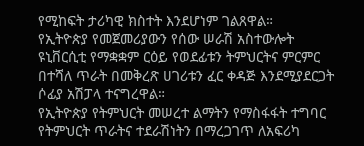የሚከፍት ታሪካዊ ክስተት እንደሆነም ገልጸዋል።
የኢትዮጵያ የመጀመሪያውን የሰው ሠራሽ አስተውሎት ዩኒቨርሲቲ የማቋቋም ርዕይ የወደፊቱን ትምህርትና ምርምር በተሻለ ጥራት በመቅረጽ ሀገሪቱን ፈር ቀዳጅ እንደሚያደርጋት ሶፊያ አሽፓላ ተናግረዋል።
የኢትዮጵያ የትምህርት መሠረተ ልማትን የማስፋፋት ተግባር የትምህርት ጥራትና ተደራሽነትን በማረጋገጥ ለአፍሪካ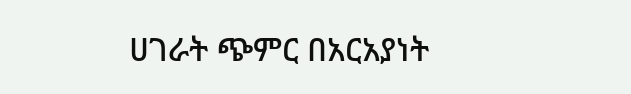ሀገራት ጭምር በአርአያነት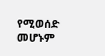የሚወሰድ መሆኑም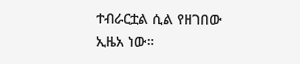ተብራርቷል ሲል የዘገበው ኢዜአ ነው።